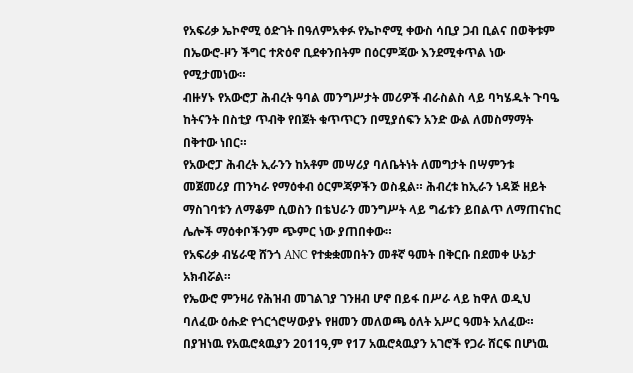የአፍሪቃ ኤኮኖሚ ዕድገት በዓለምአቀፉ የኤኮኖሚ ቀውስ ሳቢያ ጋብ ቢልና በወቅቱም በኤውሮ-ዞን ችግር ተጽዕኖ ቢደቀንበትም በዕርምጃው እንደሚቀጥል ነው የሚታመነው።
ብዙሃኑ የአውሮፓ ሕብረት ዓባል መንግሥታት መሪዎች ብራስልስ ላይ ባካሄዱት ጉባዔ ከትናንት በስቲያ ጥብቅ የበጀት ቁጥጥርን በሚያሰፍን አንድ ውል ለመስማማት በቅተው ነበር።
የአውሮፓ ሕብረት ኢራንን ከአቶም መሣሪያ ባለቤትነት ለመግታት በሣምንቱ መጀመሪያ ጠንካራ የማዕቀብ ዕርምጃዎችን ወስዷል። ሕብረቱ ከኢራን ነዳጅ ዘይት ማስገባቱን ለማቆም ሲወስን በቴህራን መንግሥት ላይ ግፊቱን ይበልጥ ለማጠናከር ሌሎች ማዕቀቦችንም ጭምር ነው ያጠበቀው።
የአፍሪቃ ብሄራዊ ሸንጎ ANC የተቋቋመበትን መቶኛ ዓመት በቅርቡ በደመቀ ሁኔታ አክብሯል።
የኤውሮ ምንዛሪ የሕዝብ መገልገያ ገንዘብ ሆኖ በይፋ በሥራ ላይ ከዋለ ወዲህ ባለፈው ዕሑድ የጎርጎሮሣውያኑ የዘመን መለወጫ ዕለት አሥር ዓመት አለፈው።
በያዝነዉ የአዉሮጳዉያን 2011ዓ,ም የ17 አዉሮጳዉያን አገሮች የጋራ ሸርፍ በሆነዉ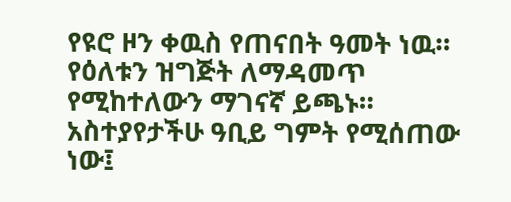የዩሮ ዞን ቀዉስ የጠናበት ዓመት ነዉ።
የዕለቱን ዝግጅት ለማዳመጥ የሚከተለውን ማገናኛ ይጫኑ። አስተያየታችሁ ዓቢይ ግምት የሚሰጠው ነው፤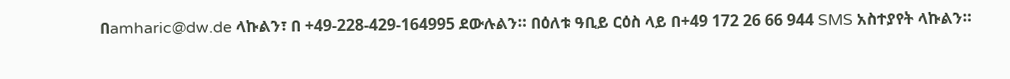በamharic@dw.de ላኩልን፣ በ +49-228-429-164995 ደውሉልን። በዕለቱ ዓቢይ ርዕስ ላይ በ+49 172 26 66 944 SMS አስተያየት ላኩልን።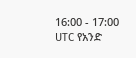16:00 - 17:00 UTC የአንድ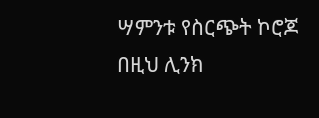ሣምንቱ የስርጭት ኮሮጆ በዚህ ሊንክ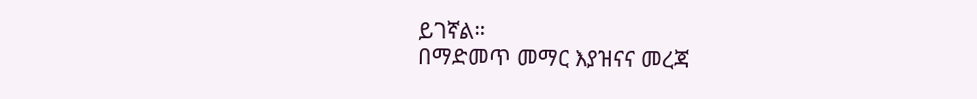ይገኛል።
በማድመጥ መማር እያዝናና መረጃ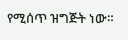የሚሰጥ ዝግጅት ነው።